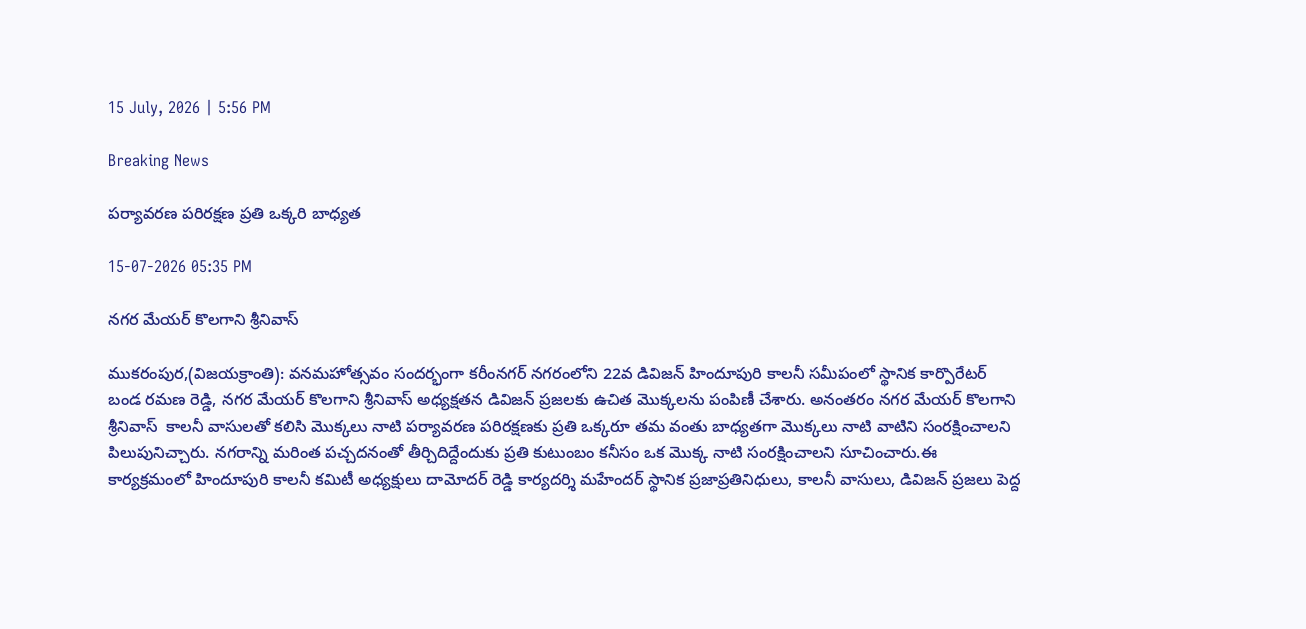15 July, 2026 | 5:56 PM

Breaking News

పర్యావరణ పరిరక్షణ ప్రతి ఒక్కరి బాధ్యత

15-07-2026 05:35 PM

నగర మేయర్ కొలగాని శ్రీనివాస్

ముకరంపుర,(విజయక్రాంతి): వనమహోత్సవం సందర్భంగా కరీంనగర్ నగరంలోని 22వ డివిజన్ హిందూపురి కాలనీ సమీపంలో స్థానిక కార్పొరేటర్ బండ రమణ రెడ్డి, నగర మేయర్ కొలగాని శ్రీనివాస్ అధ్యక్షతన డివిజన్ ప్రజలకు ఉచిత మొక్కలను పంపిణీ చేశారు. అనంతరం నగర మేయర్ కొలగాని శ్రీనివాస్  కాలనీ వాసులతో కలిసి మొక్కలు నాటి పర్యావరణ పరిరక్షణకు ప్రతి ఒక్కరూ తమ వంతు బాధ్యతగా మొక్కలు నాటి వాటిని సంరక్షించాలని పిలుపునిచ్చారు. నగరాన్ని మరింత పచ్చదనంతో తీర్చిదిద్దేందుకు ప్రతి కుటుంబం కనీసం ఒక మొక్క నాటి సంరక్షించాలని సూచించారు.ఈ కార్యక్రమంలో హిందూపురి కాలనీ కమిటీ అధ్యక్షులు దామోదర్ రెడ్డి కార్యదర్శి మహేందర్ స్థానిక ప్రజాప్రతినిధులు, కాలనీ వాసులు, డివిజన్ ప్రజలు పెద్ద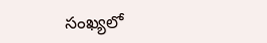సంఖ్యలో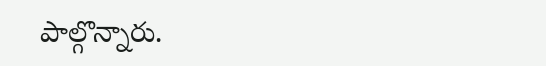పాల్గొన్నారు.